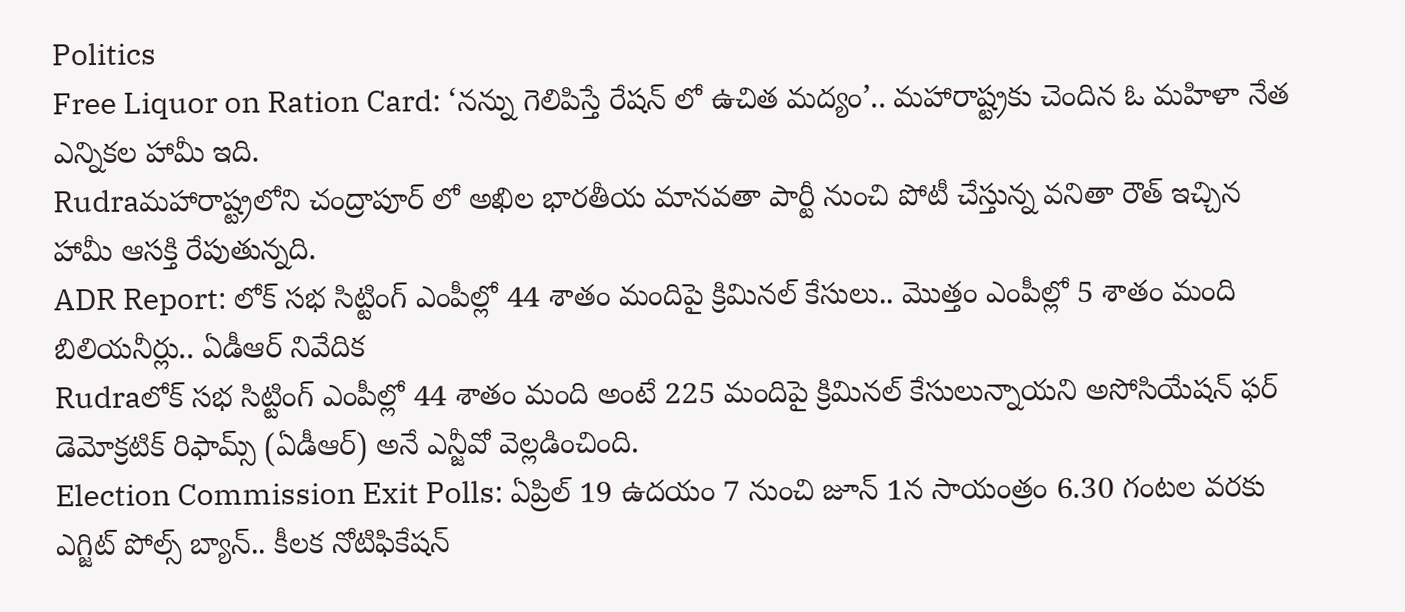Politics
Free Liquor on Ration Card: ‘నన్ను గెలిపిస్తే రేషన్‌ లో ఉచిత మద్యం’.. మహారాష్ట్రకు చెందిన ఓ మహిళా నేత ఎన్నికల హామీ ఇది.
Rudraమహారాష్ట్రలోని చంద్రాపూర్‌ లో అఖిల భారతీయ మానవతా పార్టీ నుంచి పోటీ చేస్తున్న వనితా రౌత్‌ ఇచ్చిన హామీ ఆసక్తి రేపుతున్నది.
ADR Report: లోక్‌ సభ సిట్టింగ్‌ ఎంపీల్లో 44 శాతం మందిపై క్రిమినల్‌ కేసులు.. మొత్తం ఎంపీల్లో 5 శాతం మంది బిలియనీర్లు.. ఏడీఆర్‌ నివేదిక
Rudraలోక్‌ సభ సిట్టింగ్‌ ఎంపీల్లో 44 శాతం మంది అంటే 225 మందిపై క్రిమినల్‌ కేసులున్నాయని అసోసియేషన్‌ ఫర్‌ డెమోక్రటిక్‌ రిఫామ్స్‌ (ఏడీఆర్‌) అనే ఎన్జీవో వెల్లడించింది.
Election Commission Exit Polls: ఏప్రిల్ 19 ఉదయం 7 నుంచి జూన్ 1న సాయంత్రం 6.30 గంటల వరకు ఎగ్జిట్ పోల్స్‌‌ బ్యాన్.. కీలక నోటిఫికేషన్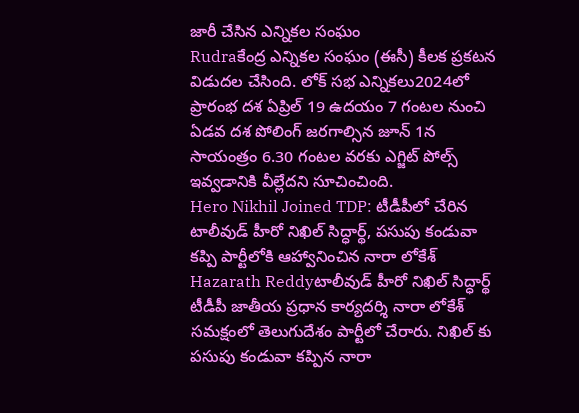జారీ చేసిన ఎన్నికల సంఘం
Rudraకేంద్ర ఎన్నికల సంఘం (ఈసీ) కీలక ప్రకటన విడుదల చేసింది. లోక్‌ సభ ఎన్నికలు2024లో ప్రారంభ దశ ఏప్రిల్ 19 ఉదయం 7 గంటల నుంచి ఏడవ దశ పోలింగ్ జరగాల్సిన జూన్ 1న సాయంత్రం 6.30 గంటల వరకు ఎగ్జిట్ పోల్స్ ఇవ్వడానికి వీల్లేదని సూచించింది.
Hero Nikhil Joined TDP: టీడీపీలో చేరిన టాలీవుడ్ హీరో నిఖిల్ సిద్ధార్థ్, పసుపు కండువా కప్పి పార్టీలోకి ఆహ్వానించిన నారా లోకేశ్
Hazarath Reddyటాలీవుడ్ హీరో నిఖిల్ సిద్ధార్థ్ టీడీపీ జాతీయ ప్రధాన కార్యదర్శి నారా లోకేశ్ సమక్షంలో తెలుగుదేశం పార్టీలో చేరారు. నిఖిల్ కు పసుపు కండువా కప్పిన నారా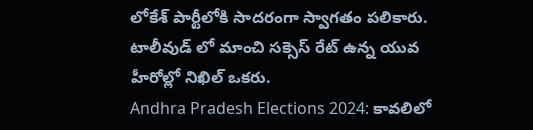లోకేశ్ పార్టీలోకి సాదరంగా స్వాగతం పలికారు. టాలీవుడ్ లో మాంచి సక్సెస్ రేట్ ఉన్న యువ హీరోల్లో నిఖిల్ ఒకరు.
Andhra Pradesh Elections 2024: కావలిలో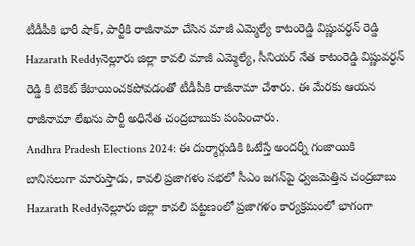టీడీపీకి భారీ షాక్, పార్టీకి రాజీనామా చేసిన మాజీ ఎమ్మెల్యే కాటంరెడ్డి విష్ణువర్ధన్ రెడ్డి
Hazarath Reddyనెల్లూరు జిల్లా కావలి మాజీ ఎమ్మెల్యే, సీనియర్ నేత కాటంరెడ్డి విష్ణువర్ధన్ రెడ్డి కి టికెట్ కేటాయించకపోవడంతో టీడీపీకి రాజీనామా చేశారు. ఈ మేరకు ఆయన రాజీనామా లేఖను పార్టీ అధినేత చంద్రబాబుకు పంపించారు.
Andhra Pradesh Elections 2024: ఈ దుర్మార్గుడికి ఓటేస్తే అందర్నీ గంజాయికి బానిసలుగా మారుస్తాడు, కావలి ప్రజాగళం సభలో సీఎం జగన్‌పై ధ్వజమెత్తిన చంద్రబాబు
Hazarath Reddyనెల్లూరు జిల్లా కావలి పట్టణంలో ప్రజాగళం కార్యక్రమంలో భాగంగా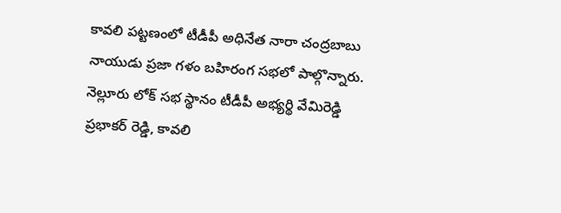కావలి పట్టణంలో టీడీపీ అధినేత నారా చంద్రబాబు నాయుడు ప్రజా గళం బహిరంగ సభలో పాల్గొన్నారు. నెల్లూరు లోక్ సభ స్థానం టీడీపీ అభ్యర్థి వేమిరెడ్డి ప్రభాకర్ రెడ్డి, కావలి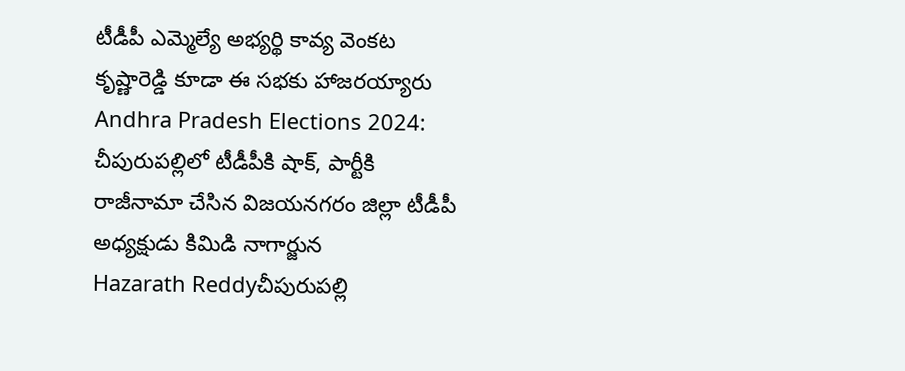టీడీపీ ఎమ్మెల్యే అభ్యర్థి కావ్య వెంకట కృష్ణారెడ్డి కూడా ఈ సభకు హాజరయ్యారు
Andhra Pradesh Elections 2024: చీపురుపల్లిలో టీడీపీకి షాక్, పార్టీకి రాజీనామా చేసిన విజయనగరం జిల్లా టీడీపీ అధ్యక్షుడు కిమిడి నాగార్జున
Hazarath Reddyచీపురుపల్లి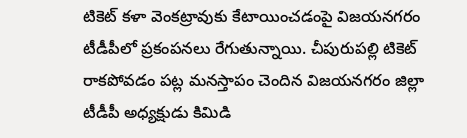టికెట్ కళా వెంకట్రావుకు కేటాయించడంపై విజయనగరం టీడీపీలో ప్రకంపనలు రేగుతున్నాయి. చీపురుపల్లి టికెట్ రాకపోవడం పట్ల మనస్తాపం చెందిన విజయనగరం జిల్లా టీడీపీ అధ్యక్షుడు కిమిడి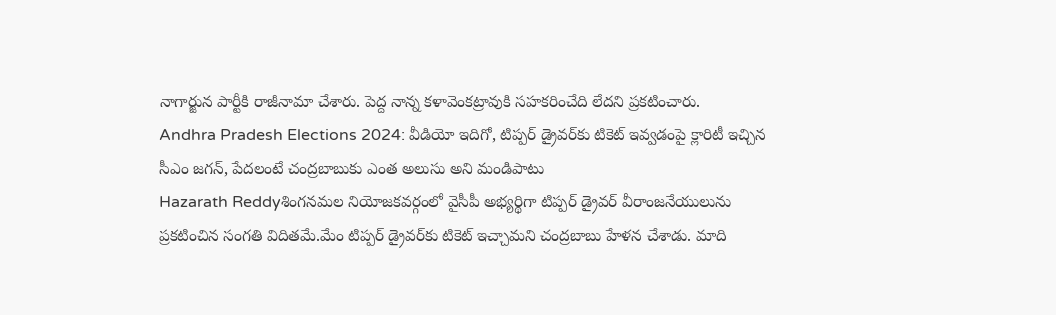నాగార్జున పార్టీకి రాజీనామా చేశారు. పెద్ద నాన్న కళావెంకట్రావుకి సహకరించేది లేదని ప్రకటించారు.
Andhra Pradesh Elections 2024: వీడియో ఇదిగో, టిప్పర్‌ డ్రైవర్‌కు టికెట్ ఇవ్వడంపై క్లారిటీ ఇచ్చిన సీఎం జగన్, పేదలంటే చంద్రబాబుకు ఎంత అలుసు అని మండిపాటు
Hazarath Reddyశింగనమల నియోజకవర్గంలో వైసీపీ అభ్యర్థిగా టిప్పర్ డ్రైవర్ వీరాంజనేయులును ప్రకటించిన సంగతి విదితమే.మేం టిప్పర్‌ డ్రైవర్‌కు టికెట్‌ ఇచ్చామని చంద్రబాబు హేళన చేశాడు. మాది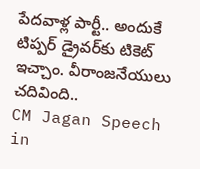పేదవాళ్ల పార్టీ.. అందుకే టిప్పర్‌ డ్రైవర్‌కు టికెట్‌ ఇచ్చాం. వీరాంజనేయులు చదివింది..
CM Jagan Speech in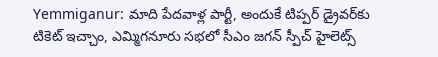Yemmiganur: మాది పేదవాళ్ల పార్టీ, అందుకే టిప్పర్‌ డ్రైవర్‌కు టికెట్‌ ఇచ్చాం, ఎమ్మిగనూరు సభలో సీఎం జగన్ స్పీచ్ హైలెట్స్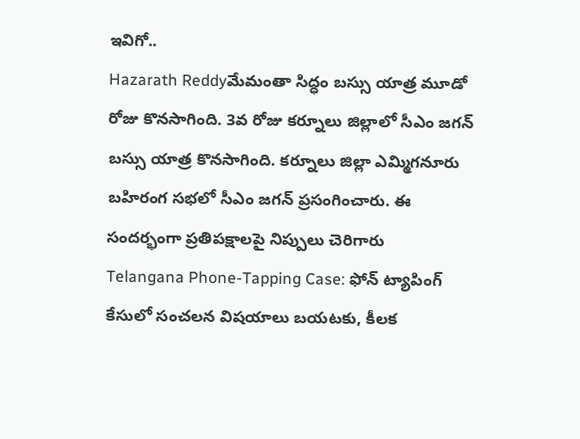ఇవిగో..
Hazarath Reddyమేమంతా సిద్ధం బస్సు యాత్ర మూడో రోజు కొనసాగింది. 3వ రోజు కర్నూలు జిల్లాలో సీఎం జగన్‌ బస్సు యాత్ర కొనసాగింది. కర్నూలు జిల్లా ఎమ్మిగనూరు బహిరంగ సభలో సీఎం జగన్ ప్రసంగించారు. ఈ సందర్భంగా ప్రతిపక్షాలపై నిప్పులు చెరిగారు
Telangana Phone-Tapping Case: ఫోన్‌ ట్యాపింగ్‌ కేసులో సంచలన విషయాలు బయటకు, కీలక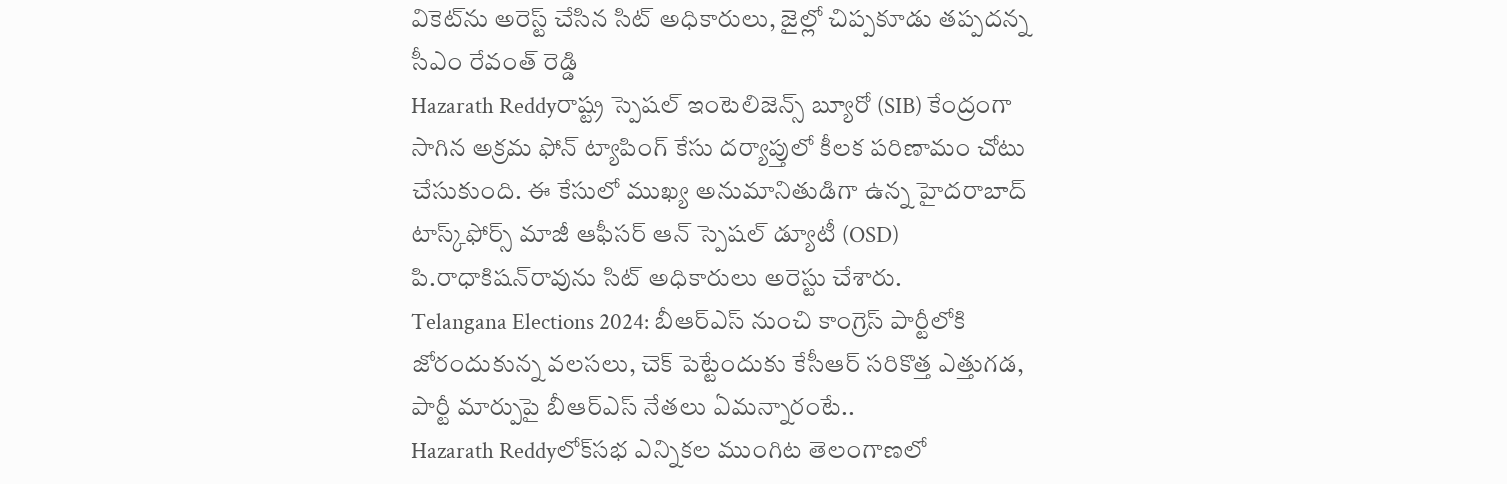వికెట్‌ను అరెస్ట్ చేసిన సిట్ అధికారులు, జైల్లో చిప్పకూడు తప్పదన్న సీఎం రేవంత్ రెడ్డి
Hazarath Reddyరాష్ట్ర స్పెషల్‌ ఇంటెలిజెన్స్‌ బ్యూరో (SIB) కేంద్రంగా సాగిన అక్రమ ఫోన్‌ ట్యాపింగ్‌ కేసు దర్యాప్తులో కీలక పరిణామం చోటు చేసుకుంది. ఈ కేసులో ముఖ్య అనుమానితుడిగా ఉన్న హైదరాబాద్‌ టాస్క్‌ఫోర్స్‌ మాజీ ఆఫీసర్‌ ఆన్‌ స్పెషల్‌ డ్యూటీ (OSD) పి.రాధాకిషన్‌రావును సిట్‌ అధికారులు అరెస్టు చేశారు.
Telangana Elections 2024: బీఆర్ఎస్ నుంచి కాంగ్రెస్ పార్టీలోకి జోరందుకున్న వలసలు, చెక్ పెట్టేందుకు కేసీఆర్ సరికొత్త ఎత్తుగడ, పార్టీ మార్పుపై బీఆర్ఎస్ నేతలు ఏమన్నారంటే..
Hazarath Reddyలోక్‌సభ ఎన్నికల ముంగిట తెలంగాణలో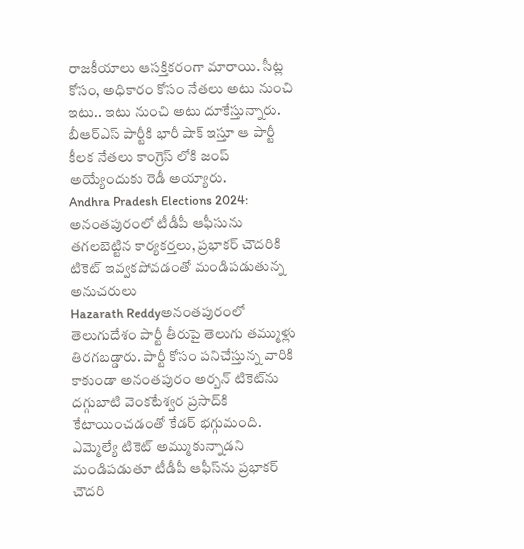రాజకీయాలు ఆసక్తికరంగా మారాయి. సీట్ల కోసం, అధికారం కోసం నేతలు అటు నుంచి ఇటు.. ఇటు నుంచి అటు దూకేస్తున్నారు. బీఆర్ఎస్ పార్టీకి భారీ షాక్ ఇస్తూ ఆ పార్టీ కీలక నేతలు కాంగ్రెస్ లోకి జంప్ అయ్యేందుకు రెడీ అయ్యారు.
Andhra Pradesh Elections 2024: అనంతపురంలో టీడీపీ ఆఫీసును తగలబెట్టిన కార్యకర్తలు, ప్రభాకర్ చౌదరికి టికెట్ ఇవ్వకపోవడంతో మండిపడుతున్న అనుచరులు
Hazarath Reddyఅనంతపురంలో తెలుగుదేశం పార్టీ తీరుపై తెలుగు తమ్ముళ్లు తిరగబడ్డారు. పార్టీ కోసం పనిచేస్తున్న వారికి కాకుండా అనంతపురం అర్బన్ టికెట్‌ను దగ్గుబాటి వెంకటేశ్వర ప్రసాద్‌కి కేటాయించడంతో కేడర్ భగ్గుమంది. ఎమ్మెల్యే టికెట్ అమ్ముకున్నాడని మండిపడుతూ టీడీపీ ఆఫీస్‌ను ప్రభాకర్ చౌదరి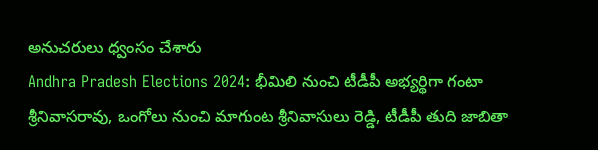అనుచరులు ధ్వంసం చేశారు
Andhra Pradesh Elections 2024: భీమిలి నుంచి టీడీపీ అభ్యర్థిగా గంటా శ్రీనివాసరావు, ఒంగోలు నుంచి మాగుంట శ్రీనివాసులు రెడ్డి, టీడీపీ తుది జాబితా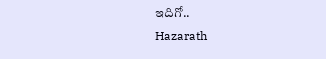ఇదిగో..
Hazarath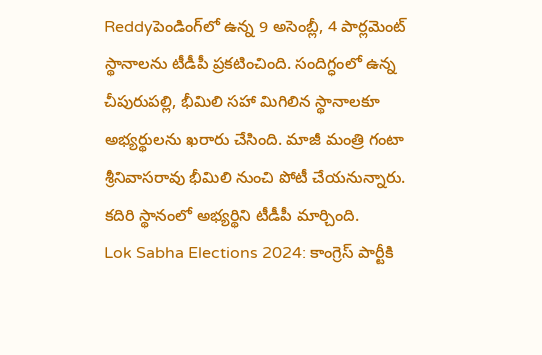Reddyపెండింగ్‌లో ఉన్న 9 అసెంబ్లీ, 4 పార్లమెంట్ స్థానాలను టీడీపీ ప్రకటించింది. సందిగ్ధంలో ఉన్న చీపురుపల్లి, భీమిలి సహా మిగిలిన స్థానాలకూ అభ్యర్థులను ఖరారు చేసింది. మాజీ మంత్రి గంటా శ్రీనివాసరావు భీమిలి నుంచి పోటీ చేయనున్నారు. కదిరి స్థానంలో అభ్యర్థిని టీడీపీ మార్చింది.
Lok Sabha Elections 2024: కాంగ్రెస్ పార్టీకి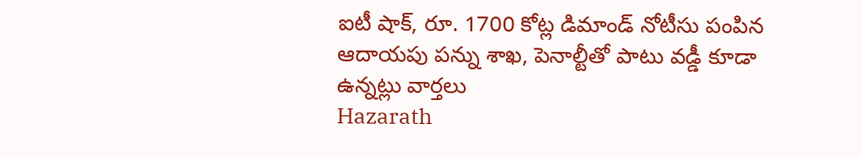ఐటీ షాక్, రూ. 1700 కోట్ల డిమాండ్‌ నోటీసు పంపిన ఆదాయపు పన్ను శాఖ, పెనాల్టీతో పాటు వ‌డ్డీ కూడా ఉన్న‌ట్లు వార్తలు
Hazarath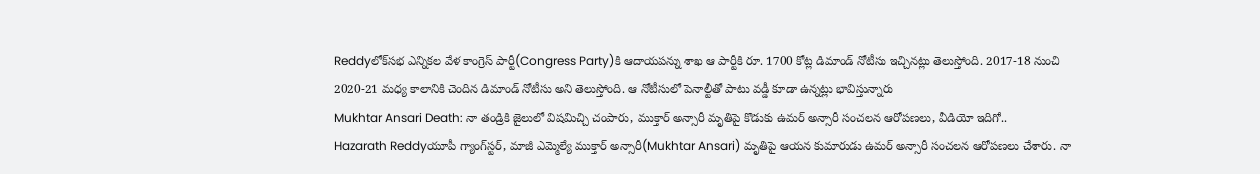Reddyలోక్‌స‌భ ఎన్నిక‌ల వేళ కాంగ్రెస్ పార్టీ(Congress Party)కి ఆదాయ‌ప‌న్ను శాఖ ఆ పార్టీకి రూ. 1700 కోట్ల డిమాండ్‌ నోటీసు ఇచ్చిన‌ట్లు తెలుస్తోంది. 2017-18 నుంచి 2020-21 మ‌ధ్య కాలానికి చెందిన డిమాండ్ నోటీసు అని తెలుస్తోంది. ఆ నోటీసులో పెనాల్టీతో పాటు వ‌డ్డీ కూడా ఉన్న‌ట్లు భావిస్తున్నారు
Mukhtar Ansari Death: నా తండ్రికి జైలులో విషమిచ్చి చంపారు, ముక్తార్‌ అన్సారీ మృతిపై కొడుకు ఉమ‌ర్ అన్సారీ సంచలన ఆరోపణలు, వీడియో ఇదిగో..
Hazarath Reddyయూపీ గ్యాంగ్‌స్టర్‌, మాజీ ఎమ్మెల్యే ముక్తార్‌ అన్సారీ(Mukhtar Ansari) మృతిపై ఆయన కుమారుడు ఉమ‌ర్ అన్సారీ సంచలన ఆరోపణలు చేశారు. నా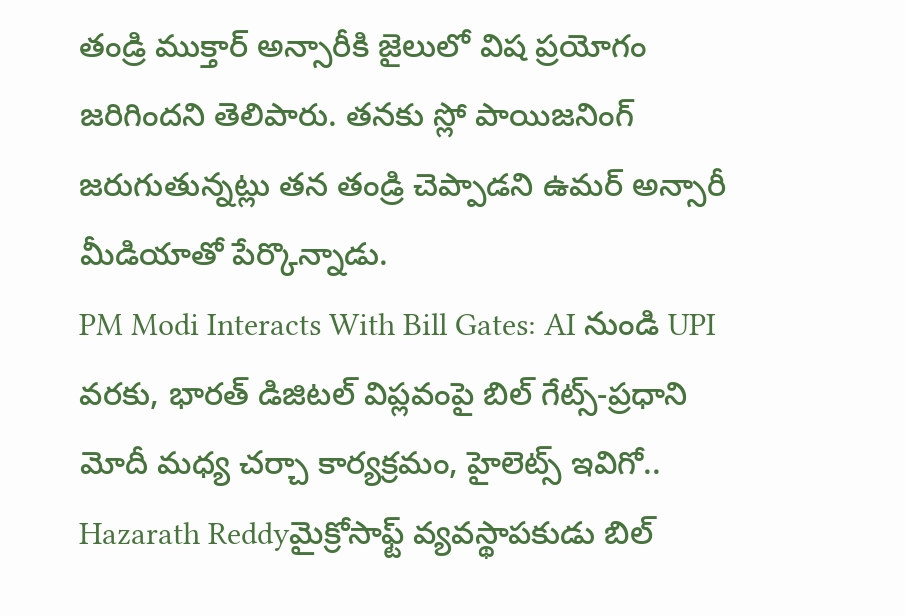తండ్రి ముక్తార్ అన్సారీకి జైలులో విష ప్ర‌యోగం జ‌రిగింద‌ని తెలిపారు. త‌న‌కు స్లో పాయిజ‌నింగ్ జ‌రుగుతున్న‌ట్లు త‌న తండ్రి చెప్పాడ‌ని ఉమ‌ర్ అన్సారీ మీడియాతో పేర్కొన్నాడు.
PM Modi Interacts With Bill Gates: AI నుండి UPI వరకు, భారత్ డిజిటల్ విప్లవంపై బిల్ గేట్స్‌-ప్ర‌ధాని మోదీ మధ్య చర్చా కార్యక్రమం, హైలెట్స్ ఇవిగో..
Hazarath Reddyమైక్రోసాఫ్ట్ వ్య‌వ‌స్థాప‌కుడు బిల్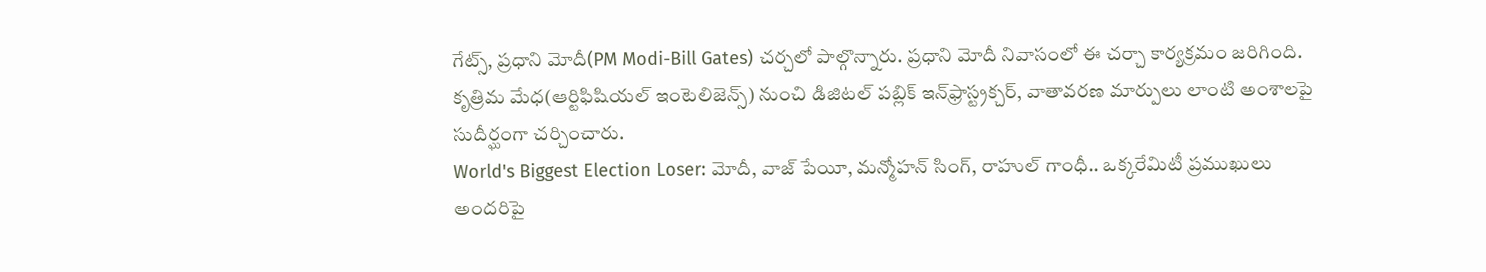గేట్స్‌, ప్ర‌ధాని మోదీ(PM Modi-Bill Gates) చ‌ర్చ‌లో పాల్గొన్నారు. ప్ర‌ధాని మోదీ నివాసంలో ఈ చ‌ర్చా కార్య‌క్ర‌మం జ‌రిగింది. కృత్రిమ మేధ‌(ఆర్టిఫిషియ‌ల్ ఇంటెలిజెన్స్‌) నుంచి డిజిట‌ల్ ప‌బ్లిక్ ఇన్‌ఫ్రాస్ట్ర‌క్చ‌ర్‌, వాతావ‌ర‌ణ మార్పులు లాంటి అంశాల‌పై సుదీర్ఘంగా చ‌ర్చించారు.
World's Biggest Election Loser: మోదీ, వాజ్ పేయీ, మన్మోహన్ సింగ్, రాహుల్ గాంధీ.. ఒక్కరేమిటీ ప్రముఖులు అందరిపై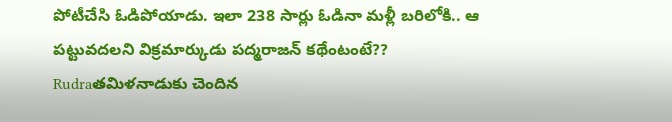పోటీచేసి ఓడిపోయాడు. ఇలా 238 సార్లు ఓడినా మళ్లీ బరిలోకి.. ఆ పట్టువదలని విక్రమార్కుడు పద్మరాజన్‌ కథేంటంటే??
Rudraతమిళనాడుకు చెందిన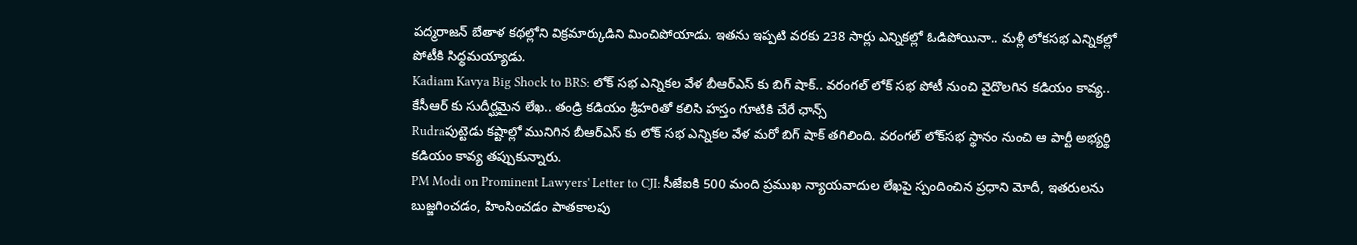పద్మరాజన్‌ బేతాళ కథల్లోని విక్రమార్కుడిని మించిపోయాడు. ఇతను ఇప్పటి వరకు 238 సార్లు ఎన్నికల్లో ఓడిపోయినా.. మళ్లీ లోకసభ ఎన్నికల్లో పోటీకి సిధ్ధమయ్యాడు.
Kadiam Kavya Big Shock to BRS: లోక్ సభ ఎన్నికల వేళ బీఆర్ఎస్‌ కు బిగ్ షాక్.. వరంగల్ లోక్‌ సభ పోటీ నుంచి వైదొలగిన కడియం కావ్య.. కేసీఆర్ కు సుదీర్ఘమైన లేఖ.. తండ్రి కడియం శ్రీహరితో కలిసి హస్తం గూటికి చేరే ఛాన్స్
Rudraపుట్టెడు కష్టాల్లో మునిగిన బీఆర్ఎస్‌ కు లోక్ సభ ఎన్నికల వేళ మరో బిగ్ షాక్ తగిలింది. వరంగల్‌ లోక్‌సభ స్థానం నుంచి ఆ పార్టీ అభ్యర్థి కడియం కావ్య తప్పుకున్నారు.
PM Modi on Prominent Lawyers' Letter to CJI: సీజేఐకి 500 మంది ప్రముఖ న్యాయవాదుల లేఖపై స్పందించిన ప్రధాని మోదీ, ఇతరులను బుజ్జగించడం, హింసించడం పాతకాలపు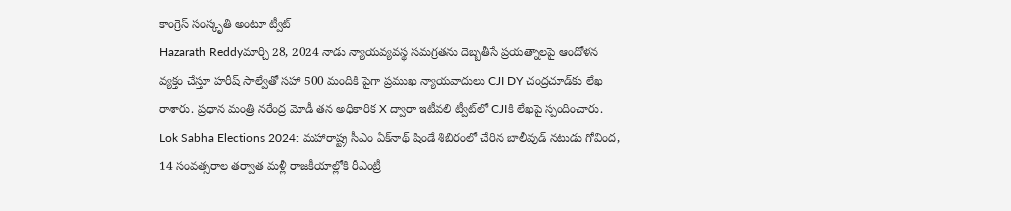కాంగ్రెస్ సంస్కృతి అంటూ ట్వీట్
Hazarath Reddyమార్చి 28, 2024 నాడు న్యాయవ్యవస్థ సమగ్రతను దెబ్బతీసే ప్రయత్నాలపై ఆందోళన వ్యక్తం చేస్తూ హరీష్ సాల్వేతో సహా 500 మందికి పైగా ప్రముఖ న్యాయవాదులు CJI DY చంద్రచూడ్‌కు లేఖ రాశారు. ప్రధాన మంత్రి నరేంద్ర మోడీ తన అధికారిక X ద్వారా ఇటీవలి ట్వీట్‌లో CJIకి లేఖపై స్పందించారు.
Lok Sabha Elections 2024: మహారాష్ట్ర సీఎం ఏక్‌నాథ్ షిండే శిబిరంలో చేరిన బాలీవుడ్ నటుడు గోవింద, 14 సంవత్సరాల తర్వాత మళ్లీ రాజకీయాల్లోకి రీఎంట్రీ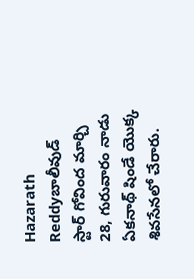Hazarath Reddyబాలీవుడ్ స్టార్ గోవింద మార్చి 28, గురువారం నాడు ఏకనాథ్ షిండే యొక్క శివసేనలో చేరారు.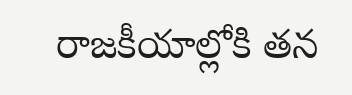రాజకీయాల్లోకి తన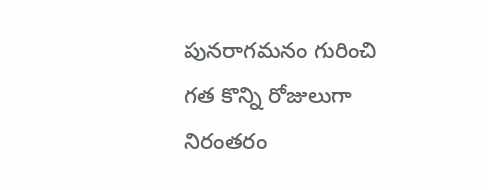పునరాగమనం గురించి గత కొన్ని రోజులుగా నిరంతరం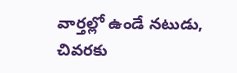వార్తల్లో ఉండే నటుడు, చివరకు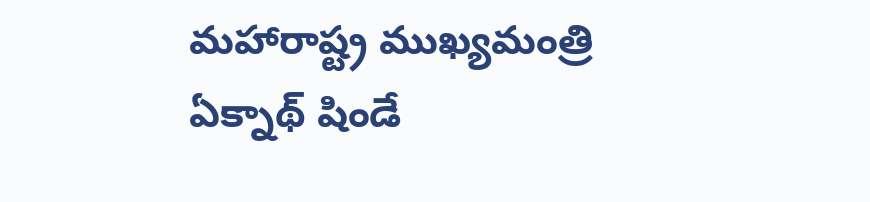మహారాష్ట్ర ముఖ్యమంత్రి ఏక్నాథ్ షిండే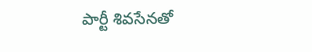పార్టీ శివసేనతో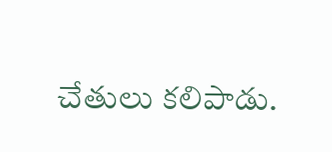చేతులు కలిపాడు.